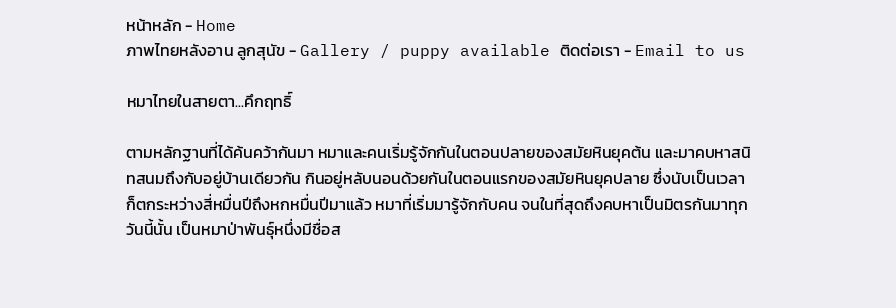หน้าหลัก - Home
ภาพไทยหลังอาน ลูกสุนัข - Gallery / puppy available ติดต่อเรา - Email to us

หมาไทยในสายตา...คึกฤทธิ์

ตามหลักฐานที่ได้ค้นคว้ากันมา หมาและคนเริ่มรู้จักกันในตอนปลายของสมัยหินยุคต้น และมาคบหาสนิทสนมถึงกับอยู่บ้านเดียวกัน กินอยู่หลับนอนด้วยกันในตอนแรกของสมัยหินยุคปลาย ซึ่งนับเป็นเวลาก็ตกระหว่างสี่หมื่นปีถึงหกหมื่นปีมาแล้ว หมาที่เริ่มมารู้จักกับคน จนในที่สุดถึงคบหาเป็นมิตรกันมาทุกวันนี้นั้น เป็นหมาป่าพันธุ์หนึ่งมีชื่อส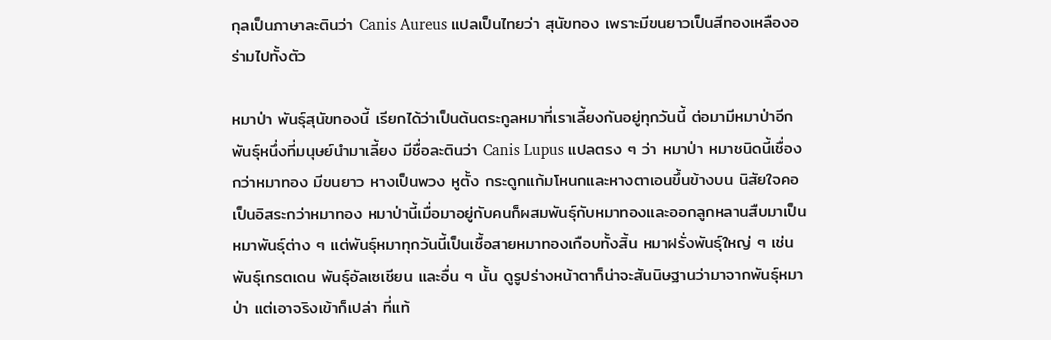กุลเป็นภาษาละตินว่า Canis Aureus แปลเป็นไทยว่า สุนัขทอง เพราะมีขนยาวเป็นสีทองเหลืองอร่ามไปทั้งตัว

หมาป่า พันธุ์สุนัขทองนี้ เรียกได้ว่าเป็นต้นตระกูลหมาที่เราเลี้ยงกันอยู่ทุกวันนี้ ต่อมามีหมาป่าอีกพันธุ์หนึ่งที่มนุษย์นำมาเลี้ยง มีชื่อละตินว่า Canis Lupus แปลตรง ๆ ว่า หมาป่า หมาชนิดนี้เชื่องกว่าหมาทอง มีขนยาว หางเป็นพวง หูตั้ง กระดูกแก้มโหนกและหางตาเอนขึ้นข้างบน นิสัยใจคอเป็นอิสระกว่าหมาทอง หมาป่านี้เมื่อมาอยู่กับคนก็ผสมพันธุ์กับหมาทองและออกลูกหลานสืบมาเป็นหมาพันธุ์ต่าง ๆ แต่พันธุ์หมาทุกวันนี้เป็นเชื้อสายหมาทองเกือบทั้งสิ้น หมาฝรั่งพันธุ์ใหญ่ ๆ เช่น พันธุ์เกรตเดน พันธุ์อัลเซเชียน และอื่น ๆ นั้น ดูรูปร่างหน้าตาก็น่าจะสันนิษฐานว่ามาจากพันธุ์หมาป่า แต่เอาจริงเข้าก็เปล่า ที่แท้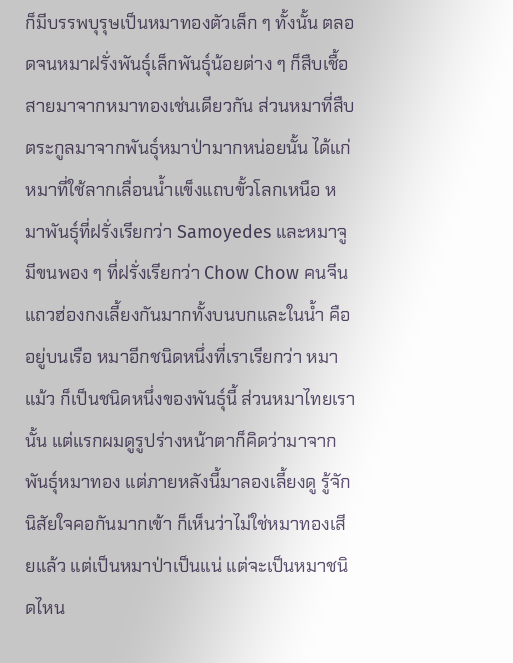ก็มีบรรพบุรุษเป็นหมาทองตัวเล็ก ๆ ทั้งนั้น ตลอดจนหมาฝรั่งพันธุ์เล็กพันธุ์น้อยต่าง ๆ ก็สืบเชื้อสายมาจากหมาทองเช่นเดียวกัน ส่วนหมาที่สืบตระกูลมาจากพันธุ์หมาป่ามากหน่อยนั้น ได้แก่หมาที่ใช้ลากเลื่อนน้ำแข็งแถบขั้วโลกเหนือ หมาพันธุ์ที่ฝรั่งเรียกว่า Samoyedes และหมาจูมีขนพอง ๆ ที่ฝรั่งเรียกว่า Chow Chow คนจีนแถวฮ่องกงเลี้ยงกันมากทั้งบนบกและในน้ำ คือ อยู่บนเรือ หมาอีกชนิดหนึ่งที่เราเรียกว่า หมาแม้ว ก็เป็นชนิดหนึ่งของพันธุ์นี้ ส่วนหมาไทยเรานั้น แต่แรกผมดูรูปร่างหน้าตาก็คิดว่ามาจากพันธุ์หมาทอง แต่ภายหลังนี้มาลองเลี้ยงดู รู้จักนิสัยใจคอกันมากเข้า ก็เห็นว่าไม่ใช่หมาทองเสียแล้ว แต่เป็นหมาป่าเป็นแน่ แต่จะเป็นหมาชนิดไหน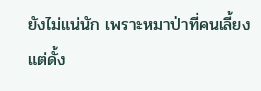ยังไม่แน่นัก เพราะหมาป่าที่คนเลี้ยงแต่ดั้ง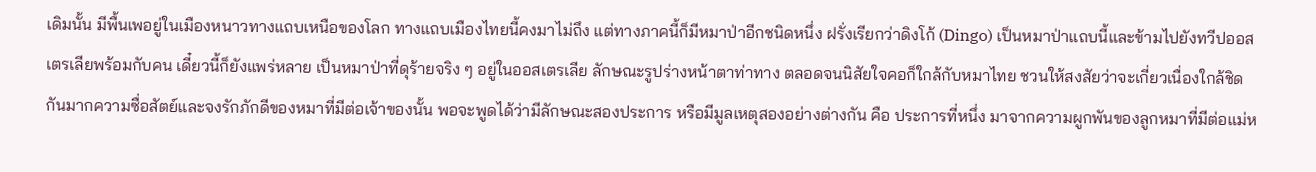เดิมนั้น มีพื้นเพอยู่ในเมืองหนาวทางแถบเหนือของโลก ทางแถบเมืองไทยนี้คงมาไม่ถึง แต่ทางภาคนี้ก็มีหมาป่าอีกชนิดหนึ่ง ฝรั่งเรียกว่าดิงโก้ (Dingo) เป็นหมาป่าแถบนี้และข้ามไปยังทวีปออสเตรเลียพร้อมกับคน เดี๋ยวนี้ก็ยังแพร่หลาย เป็นหมาป่าที่ดุร้ายจริง ๆ อยู่ในออสเตรเลีย ลักษณะรูปร่างหน้าตาท่าทาง ตลอดจนนิสัยใจคอก็ใกล้กับหมาไทย ชวนให้สงสัยว่าจะเกี่ยวเนื่องใกล้ชิดกันมากความซื่อสัตย์และจงรักภักดีของหมาที่มีต่อเจ้าของนั้น พอจะพูดได้ว่ามีลักษณะสองประการ หรือมีมูลเหตุสองอย่างต่างกัน คือ ประการที่หนึ่ง มาจากความผูกพันของลูกหมาที่มีต่อแม่ห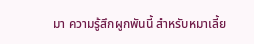มา ความรู้สึกผูกพันนี้ สำหรับหมาเลี้ย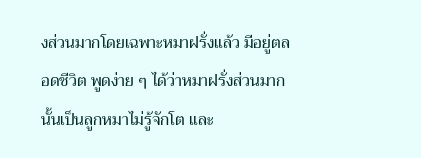งส่วนมากโดยเฉพาะหมาฝรั่งแล้ว มีอยู่ตลอดชีวิต พูดง่าย ๆ ได้ว่าหมาฝรั่งส่วนมากนั้นเป็นลูกหมาไม่รู้จักโต และ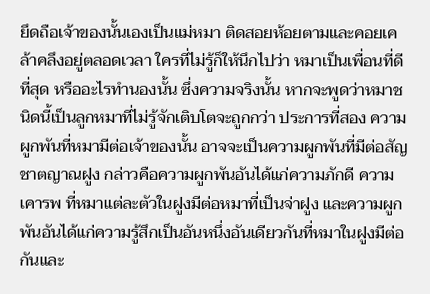ยึดถือเจ้าของนั้นเองเป็นแม่หมา ติดสอยห้อยตามและคอยเคล้าคลึงอยู่ตลอดเวลา ใครที่ไม่รู้ก็ให้นึกไปว่า หมาเป็นเพื่อนที่ดีที่สุด หรืออะไรทำนองนั้น ซึ่งความจริงนั้น หากจะพูดว่าหมาชนิดนี้เป็นลูกหมาที่ไม่รู้จักเติบโตจะถูกกว่า ประการที่สอง ความผูกพันที่หมามีต่อเจ้าของนั้น อาจจะเป็นความผูกพันที่มีต่อสัญชาตญาณฝูง กล่าวคือความผูกพันอันได้แก่ความภักดี ความเคารพ ที่หมาแต่ละตัวในฝูงมีต่อหมาที่เป็นจ่าฝูง และความผูกพันอันได้แก่ความรู้สึกเป็นอันหนึ่งอันเดียวกันที่หมาในฝูงมีต่อกันและ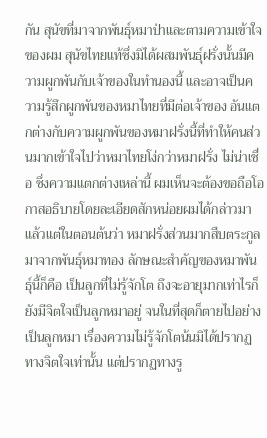กัน สุนัขที่มาจากพันธุ์หมาป่าและตามความเข้าใจของผม สุนัขไทยแท้ซึ่งมิได้ผสมพันธุ์ฝรั่งนั้นมีความผูกพันกับเจ้าของในทำนองนี้ และอาจเป็นความรู้สึกผูกพันของหมาไทยที่มีต่อเจ้าของ อันแตกต่างกับความผูกพันของหมาฝรั่งนี้ที่ทำให้คนส่วนมากเข้าใจไปว่าหมาไทยโง่กว่าหมาฝรั่ง ไม่น่าเชื่อ ซึ่งความแตกต่างเหล่านี้ ผมเห็นจะต้องขอถือโอกาสอธิบายโดยละเอียดสักหน่อยผมได้กล่าวมาแล้วแต่ในตอนต้นว่า หมาฝรั่งส่วนมากสืบตระกูลมาจากพันธุ์หมาทอง ลักษณะสำคัญของหมาพันธุ์นี้ก็คือ เป็นลูกที่ไม่รู้จักโต ถึงจะอายุมากเท่าไรก็ยังมีจิตใจเป็นลูกหมาอยู่ จนในที่สุดก็ตายไปอย่างเป็นลูกหมา เรื่องความไม่รู้จักโตน้นมิได้ปรากฏทางจิตใจเท่านั้น แต่ปรากฏทางรู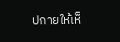ปกายให้เห็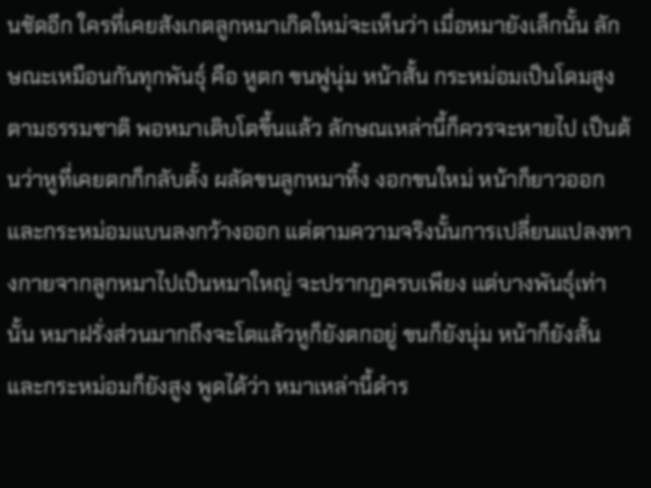นชัดอีก ใครที่เคยสังเกตลูกหมาเกิดใหม่จะเห็นว่า เมื่อหมายังเล็กนั้น ลักษณะเหมือนกันทุกพันธุ์ คือ หูตก ขนฟูนุ่ม หน้าสั้น กระหม่อมเป็นโดมสูง ตามธรรมชาติ พอหมาเติบโตขึ้นแล้ว ลักษณเหล่านี้ก็ควรจะหายไป เป็นต้นว่าหูที่เคยตกก็กลับตั้ง ผลัดขนลูกหมาทิ้ง งอกขนใหม่ หน้าก็ยาวออก และกระหม่อมแบนลงกว้างออก แต่ตามความจริงนั้นการเปลี่ยนแปลงทางกายจากลูกหมาไปเป็นหมาใหญ่ จะปรากฏครบเพียง แต่บางพันธุ์เท่านั้น หมาฝรั่งส่วนมากถึงจะโตแล้วหูก็ยังตกอยู่ ขนก็ยังนุ่ม หน้าก็ยังสั้น และกระหม่อมก็ยังสูง พูดได้ว่า หมาเหล่านี้ดำร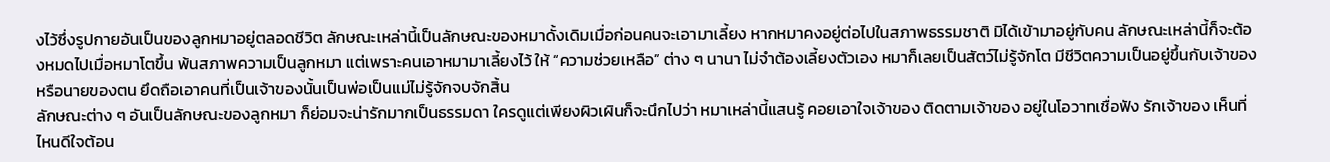งไว้ซึ่งรูปกายอันเป็นของลูกหมาอยู่ตลอดชีวิต ลักษณะเหล่านี้เป็นลักษณะของหมาดั้งเดิมเมื่อก่อนคนจะเอามาเลี้ยง หากหมาคงอยู่ต่อไปในสภาพธรรมชาติ มิได้เข้ามาอยู่กับคน ลักษณะเหล่านี้ก็จะต้องหมดไปเมื่อหมาโตขึ้น พ้นสภาพความเป็นลูกหมา แต่เพราะคนเอาหมามาเลี้ยงไว้ ให้ “ความช่วยเหลือ” ต่าง ๆ นานา ไม่จำต้องเลี้ยงตัวเอง หมาก็เลยเป็นสัตว์ไม่รู้จักโต มีชีวิตความเป็นอยู่ขึ้นกับเจ้าของหรือนายของตน ยึดถือเอาคนที่เป็นเจ้าของนั้นเป็นพ่อเป็นแม่ไม่รู้จักจบจักสิ้น
ลักษณะต่าง ๆ อันเป็นลักษณะของลูกหมา ก็ย่อมจะน่ารักมากเป็นธรรมดา ใครดูแต่เพียงผิวเผินก็จะนึกไปว่า หมาเหล่านี้แสนรู้ คอยเอาใจเจ้าของ ติดตามเจ้าของ อยู่ในโอวาทเชื่อฟัง รักเจ้าของ เห็นที่ไหนดีใจต้อน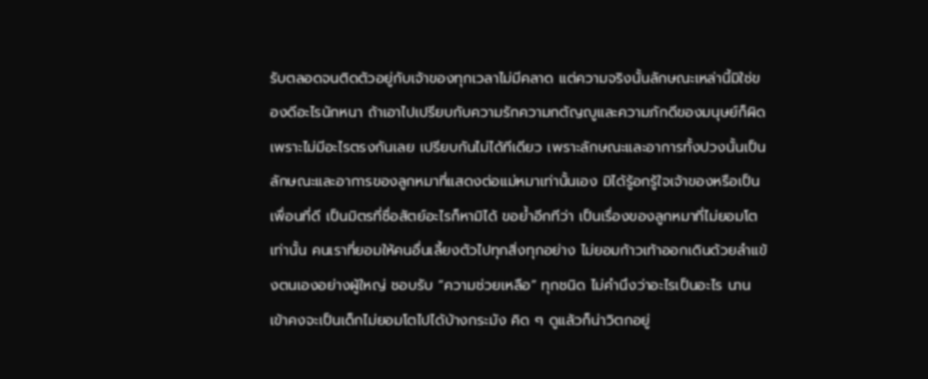รับตลอดจนติดตัวอยู่กับเจ้าของทุกเวลาไม่มีคลาด แต่ความจริงนั้นลักษณะเหล่านี้มิใช่ของดีอะไรนักหนา ถ้าเอาไปเปรียบกับความรักความกตัญญูและความภักดีของมนุษย์ก็ผิด เพราะไม่มีอะไรตรงกันเลย เปรียบกันไม่ได้ทีเดียว เพราะลักษณะและอาการทั้งปวงนั้นเป็นลักษณะและอาการของลูกหมาที่แสดงต่อแม่หมาเท่านั้นเอง มิได้รู้อกรู้ใจเจ้าของหรือเป็นเพื่อนที่ดี เป็นมิตรที่ซื่อสัตย์อะไรก็หามิได้ ขอย้ำอีกทีว่า เป็นเรื่องของลูกหมาที่ไม่ยอมโตเท่านั้น คนเราที่ยอมให้คนอื่นเลี้ยงตัวไปทุกสิ่งทุกอย่าง ไม่ยอมก้าวเท้าออกเดินด้วยลำแข้งตนเองอย่างผู้ใหญ่ ชอบรับ “ความช่วยเหลือ” ทุกชนิด ไม่คำนึงว่าอะไรเป็นอะไร นานเข้าคงจะเป็นเด็กไม่ยอมโตไปได้บ้างกระมัง คิด ๆ ดูแล้วก็น่าวิตกอยู่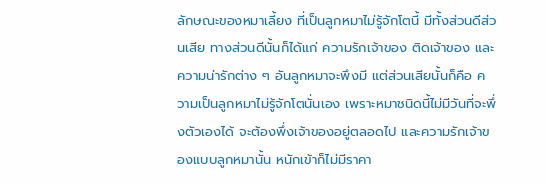ลักษณะของหมาเลี้ยง ที่เป็นลูกหมาไม่รู้จักโตนี้ มีทั้งส่วนดีส่วนเสีย ทางส่วนดีนั้นก็ได้แก่ ความรักเจ้าของ ติดเจ้าของ และความน่ารักต่าง ๆ อันลูกหมาจะพึงมี แต่ส่วนเสียนั้นก็คือ ความเป็นลูกหมาไม่รู้จักโตนั่นเอง เพราะหมาชนิดนี้ไม่มีวันที่จะพึ่งตัวเองได้ จะต้องพึ่งเจ้าของอยู่ตลอดไป และความรักเจ้าของแบบลูกหมานั้น หนักเข้าก็ไม่มีราคา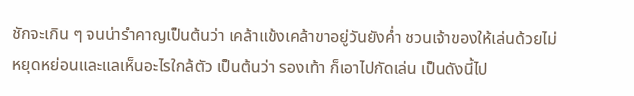ชักจะเกิน ๆ จนน่ารำคาญเป็นต้นว่า เคล้าแข้งเคล้าขาอยู่วันยังค่ำ ชวนเจ้าของให้เล่นด้วยไม่หยุดหย่อนและแลเห็นอะไรใกล้ตัว เป็นต้นว่า รองเท้า ก็เอาไปกัดเล่น เป็นดังนี้ไป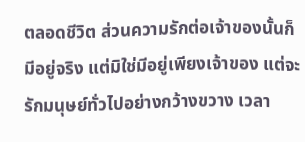ตลอดชีวิต ส่วนความรักต่อเจ้าของนั้นก็มีอยู่จริง แต่มิใช่มีอยู่เพียงเจ้าของ แต่จะรักมนุษย์ทั่วไปอย่างกว้างขวาง เวลา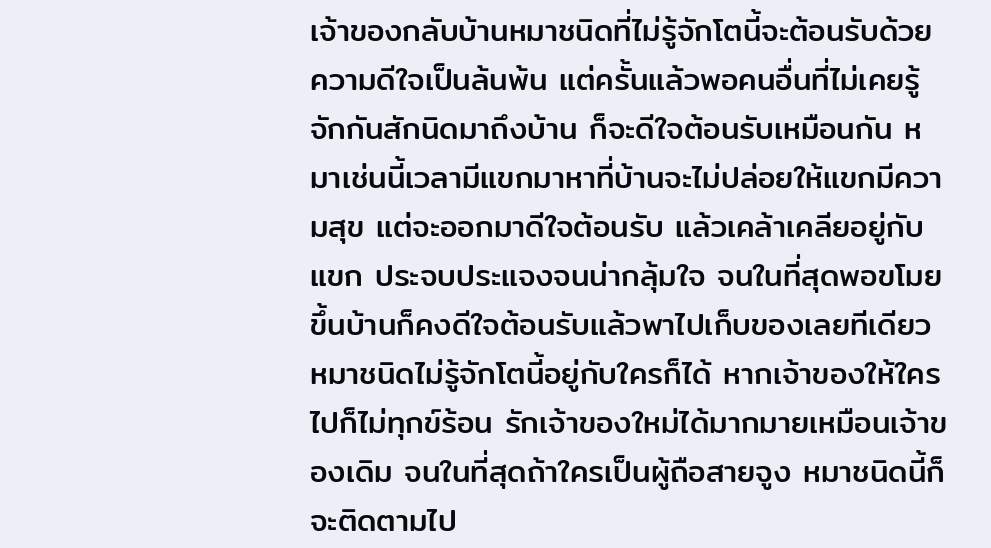เจ้าของกลับบ้านหมาชนิดที่ไม่รู้จักโตนี้จะต้อนรับด้วยความดีใจเป็นล้นพ้น แต่ครั้นแล้วพอคนอื่นที่ไม่เคยรู้จักกันสักนิดมาถึงบ้าน ก็จะดีใจต้อนรับเหมือนกัน หมาเช่นนี้เวลามีแขกมาหาที่บ้านจะไม่ปล่อยให้แขกมีความสุข แต่จะออกมาดีใจต้อนรับ แล้วเคล้าเคลียอยู่กับแขก ประจบประแจงจนน่ากลุ้มใจ จนในที่สุดพอขโมยขึ้นบ้านก็คงดีใจต้อนรับแล้วพาไปเก็บของเลยทีเดียว หมาชนิดไม่รู้จักโตนี้อยู่กับใครก็ได้ หากเจ้าของให้ใครไปก็ไม่ทุกข์ร้อน รักเจ้าของใหม่ได้มากมายเหมือนเจ้าของเดิม จนในที่สุดถ้าใครเป็นผู้ถือสายจูง หมาชนิดนี้ก็จะติดตามไป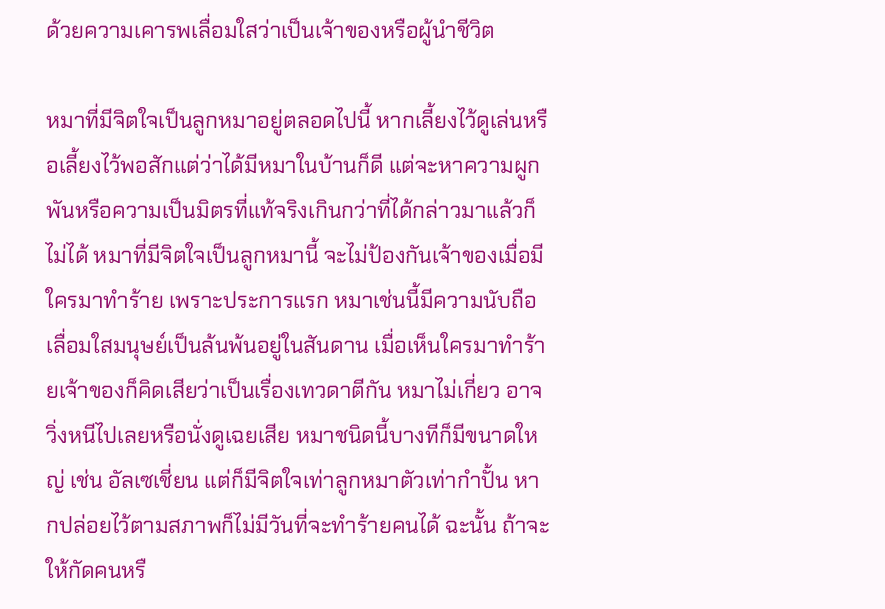ด้วยความเคารพเลื่อมใสว่าเป็นเจ้าของหรือผู้นำชีวิต

หมาที่มีจิตใจเป็นลูกหมาอยู่ตลอดไปนี้ หากเลี้ยงไว้ดูเล่นหรือเลี้ยงไว้พอสักแต่ว่าได้มีหมาในบ้านก็ดี แต่จะหาความผูกพันหรือความเป็นมิตรที่แท้จริงเกินกว่าที่ได้กล่าวมาแล้วก็ไม่ได้ หมาที่มีจิตใจเป็นลูกหมานี้ จะไม่ป้องกันเจ้าของเมื่อมีใครมาทำร้าย เพราะประการแรก หมาเช่นนี้มีความนับถือเลื่อมใสมนุษย์เป็นล้นพ้นอยู่ในสันดาน เมื่อเห็นใครมาทำร้ายเจ้าของก็คิดเสียว่าเป็นเรื่องเทวดาตีกัน หมาไม่เกี่ยว อาจวิ่งหนีไปเลยหรือนั่งดูเฉยเสีย หมาชนิดนี้บางทีก็มีขนาดใหญ่ เช่น อัลเซเชี่ยน แต่ก็มีจิตใจเท่าลูกหมาตัวเท่ากำปั้น หากปล่อยไว้ตามสภาพก็ไม่มีวันที่จะทำร้ายคนได้ ฉะนั้น ถ้าจะให้กัดคนหรื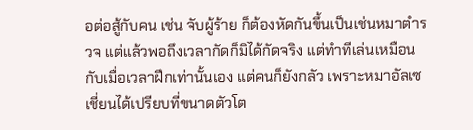อต่อสู้กับคน เช่น จับผู้ร้าย ก็ต้องหัดกันขึ้นเป็นเช่นหมาตำรวจ แต่แล้วพอถึงเวลากัดก็มิได้กัดจริง แต่ทำทีเล่นเหมือนกับเมื่อเวลาฝึกเท่านั้นเอง แต่คนก็ยังกลัว เพราะหมาอัลเซเชี่ยนได้เปรียบที่ขนาดตัวโต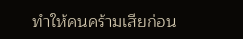ทำให้คนคร้ามเสียก่อน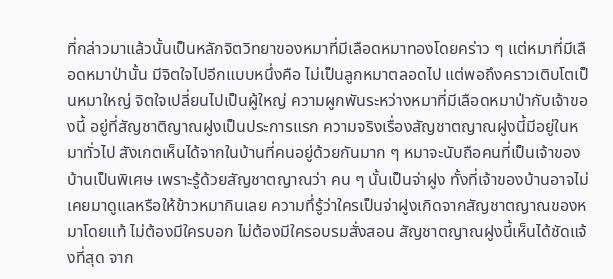ที่กล่าวมาแล้วนั้นเป็นหลักจิตวิทยาของหมาที่มีเลือดหมาทองโดยคร่าว ๆ แต่หมาที่มีเลือดหมาป่านั้น มีจิตใจไปอีกแบบหนึ่งคือ ไม่เป็นลูกหมาตลอดไป แต่พอถึงคราวเติบโตเป็นหมาใหญ่ จิตใจเปลี่ยนไปเป็นผู้ใหญ่ ความผูกพันระหว่างหมาที่มีเลือดหมาป่ากับเจ้าของนี้ อยู่ที่สัญชาติญาณฝูงเป็นประการแรก ความจริงเรื่องสัญชาตญาณฝูงนี้มีอยู่ในหมาทั่วไป สังเกตเห็นได้จากในบ้านที่คนอยู่ด้วยกันมาก ๆ หมาจะนับถือคนที่เป็นเจ้าของบ้านเป็นพิเศษ เพราะรู้ด้วยสัญชาตญาณว่า คน ๆ นั้นเป็นจ่าฝูง ทั้งที่เจ้าของบ้านอาจไม่เคยมาดูแลหรือให้ข้าวหมากินเลย ความทึ่รู้ว่าใครเป็นจ่าฝูงเกิดจากสัญชาตญาณของหมาโดยแท้ ไม่ต้องมีใครบอก ไม่ต้องมีใครอบรมสั่งสอน สัญชาตญาณฝูงนี้เห็นได้ชัดแจ้งที่สุด จาก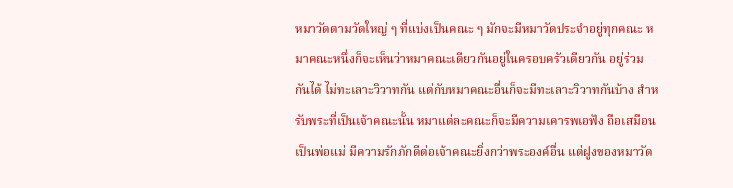หมาวัดตามวัดใหญ่ ๆ ที่แบ่งเป็นคณะ ๆ มักจะมีหมาวัดประจำอยู่ทุกคณะ หมาคณะหนึ่งก็จะเห็นว่าหมาคณะเดียวกันอยู่ในครอบครัวเดียวกัน อยู่ร่วมกันได้ ไม่ทะเลาะวิวาทกัน แต่กับหมาคณะอื่นก็จะมีทะเลาะวิวาทกันบ้าง สำหรับพระที่เป็นเจ้าคณะนั้น หมาแต่ละคณะก็จะมีความเคารพเอฟัง ถือเสมือนเป็นพ่อแม่ มีความรักภักดีต่อเจ้าคณะยิ่งกว่าพระองค์อื่น แต่ฝูงของหมาวัด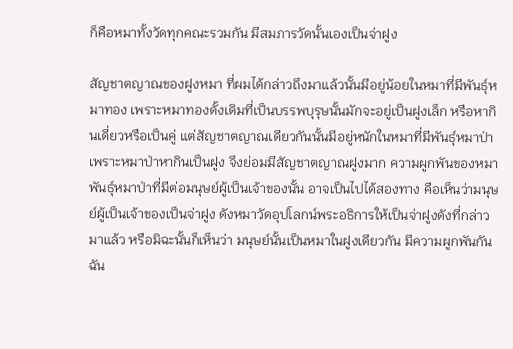ก็คือหมาทั้งวัดทุกคณะรวมกัน มีสมภารวัดนั้นเองเป็นจ่าฝูง

สัญชาตญาณของฝูงหมา ที่ผมได้กล่าวถึงมาแล้วนั้นมีอยู่น้อยในหมาที่มีพันธุ์หมาทอง เพราะหมาทองดั้งเดิมที่เป็นบรรพบุรุษนั้นมักจะอยู่เป็นฝูงเล็ก หรือหากินเดี่ยวหรือเป็นคู่ แต่สัญชาตญาณเดียวกันนั้นมีอยู่หนักในหมาที่มีพันธุ์หมาป่า เพราะหมาป่าหากินเป็นฝูง จึงย่อมมีสัญชาตญาณฝูงมาก ความผูกพันของหมาพันธุ์หมาป่าที่มีต่อมนุษย์ผู้เป็นเจ้าของนั้น อาจเป็นไปได้สองทาง คือเห็นว่ามนุษย์ผู้เป็นเจ้าของเป็นจ่าฝูง ดังหมาวัดอุปโลกน์พระอธิการให้เป็นจ่าฝูงดังที่กล่าวมาแล้ว หรือมิฉะนั้นก็เห็นว่า มนุษย์นั้นเป็นหมาในฝูงเดียวกัน มีความผูกพันกันฉัน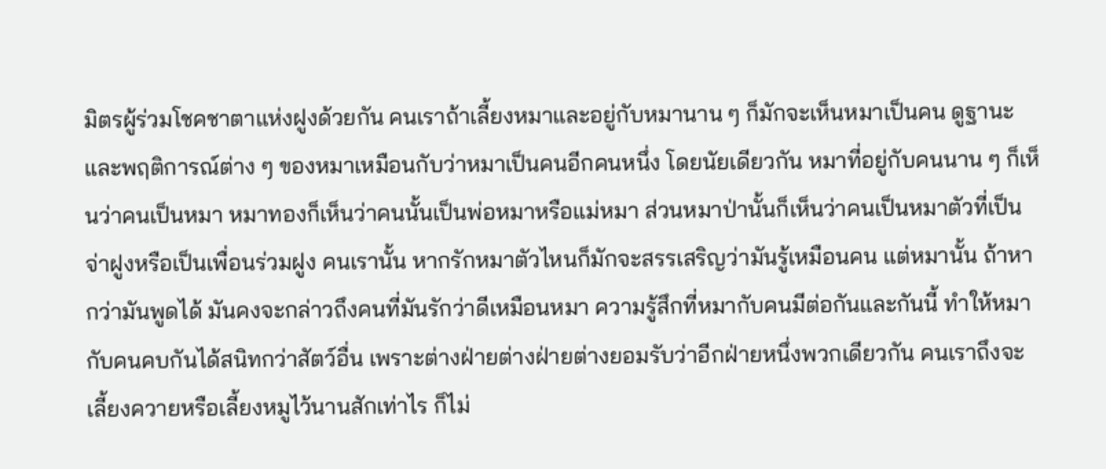มิตรผู้ร่วมโชคชาตาแห่งฝูงด้วยกัน คนเราถ้าเลี้ยงหมาและอยู่กับหมานาน ๆ ก็มักจะเห็นหมาเป็นคน ดูฐานะและพฤติการณ์ต่าง ๆ ของหมาเหมือนกับว่าหมาเป็นคนอีกคนหนึ่ง โดยนัยเดียวกัน หมาที่อยู่กับคนนาน ๆ ก็เห็นว่าคนเป็นหมา หมาทองก็เห็นว่าคนนั้นเป็นพ่อหมาหรือแม่หมา ส่วนหมาป่านั้นก็เห็นว่าคนเป็นหมาตัวที่เป็นจ่าฝูงหรือเป็นเพื่อนร่วมฝูง คนเรานั้น หากรักหมาตัวไหนก็มักจะสรรเสริญว่ามันรู้เหมือนคน แต่หมานั้น ถ้าหากว่ามันพูดได้ มันคงจะกล่าวถึงคนที่มันรักว่าดีเหมือนหมา ความรู้สึกที่หมากับคนมีต่อกันและกันนี้ ทำให้หมากับคนคบกันได้สนิทกว่าสัตว์อื่น เพราะต่างฝ่ายต่างฝ่ายต่างยอมรับว่าอีกฝ่ายหนึ่งพวกเดียวกัน คนเราถึงจะเลี้ยงควายหรือเลี้ยงหมูไว้นานสักเท่าไร ก็ไม่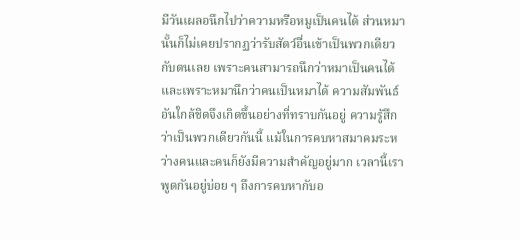มีวันเผลอนึกไปว่าความหรือหมูเป็นคนได้ ส่วนหมานั้นก็ไม่เคยปรากฏว่ารับสัตว์อื่นเข้าเป็นพวกเดียวกับตนเลย เพราะคนสามารถนึกว่าหมาเป็นคนได้ และเพราะหมานึกว่าคนเป็นหมาได้ ความสัมพันธ์อันใกล้ชิดจึงเกิดขึ้นอย่างที่ทราบกันอยู่ ความรู้สึกว่าเป็นพวกเดียวกันนี้ แม้ในการคบหาสมาคมระหว่างคนและคนก็ยังมีความสำคัญอยู่มาก เวลานี้เราพูดกันอยู่บ่อย ๆ ถึงการคบหากับอ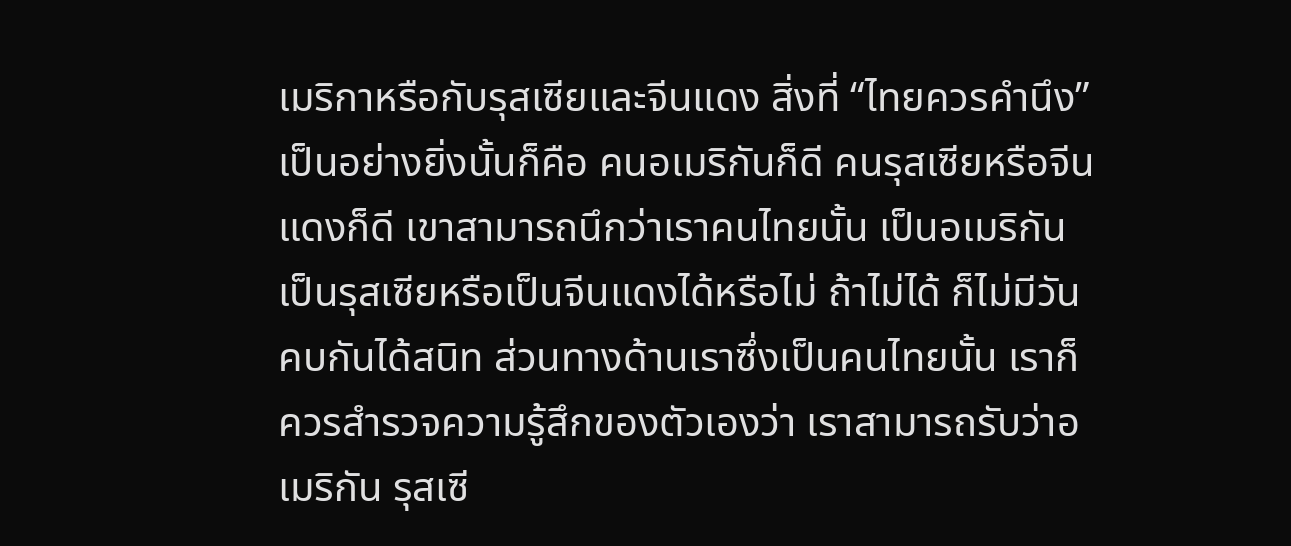เมริกาหรือกับรุสเซียและจีนแดง สิ่งที่ “ไทยควรคำนึง” เป็นอย่างยิ่งนั้นก็คือ คนอเมริกันก็ดี คนรุสเซียหรือจีนแดงก็ดี เขาสามารถนึกว่าเราคนไทยนั้น เป็นอเมริกันเป็นรุสเซียหรือเป็นจีนแดงได้หรือไม่ ถ้าไม่ได้ ก็ไม่มีวันคบกันได้สนิท ส่วนทางด้านเราซึ่งเป็นคนไทยนั้น เราก็ควรสำรวจความรู้สึกของตัวเองว่า เราสามารถรับว่าอเมริกัน รุสเซี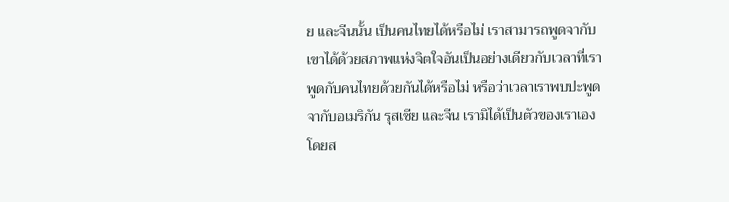ย และจีนนั้น เป็นคนไทยได้หรือไม่ เราสามารถพูดจากับเขาได้ด้วยสภาพแห่งจิตใจอันเป็นอย่างเดียวกับเวลาที่เราพูดกับคนไทยด้วยกันได้หรือไม่ หรือว่าเวลาเราพบปะพูดจากับอเมริกัน รุสเซีย และจีน เรามิได้เป็นตัวของเราเองโดยส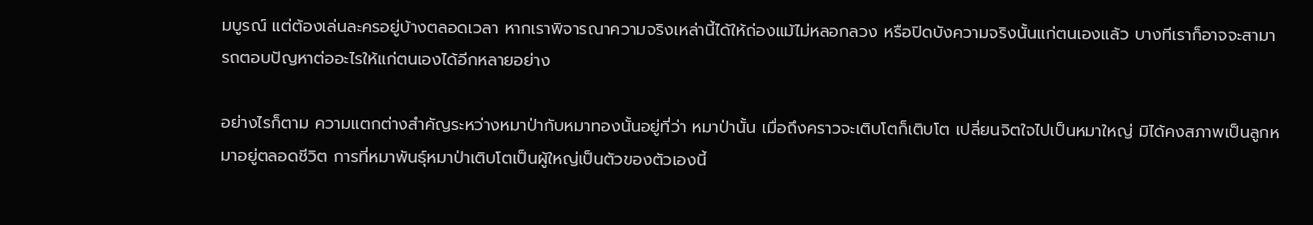มบูรณ์ แต่ต้องเล่นละครอยู่บ้างตลอดเวลา หากเราพิจารณาความจริงเหล่านี้ได้ให้ถ่องแม้ไม่หลอกลวง หรือปิดบังความจริงนั้นแก่ตนเองแล้ว บางทีเราก็อาจจะสามารถตอบปัญหาต่ออะไรให้แก่ตนเองได้อีกหลายอย่าง

อย่างไรก็ตาม ความแตกต่างสำคัญระหว่างหมาป่ากับหมาทองนั้นอยู่ที่ว่า หมาป่านั้น เมื่อถึงคราวจะเติบโตก็เติบโต เปลี่ยนจิตใจไปเป็นหมาใหญ่ มิได้คงสภาพเป็นลูกหมาอยู่ตลอดชีวิต การที่หมาพันธุ์หมาป่าเติบโตเป็นผู้ใหญ่เป็นตัวของตัวเองนี้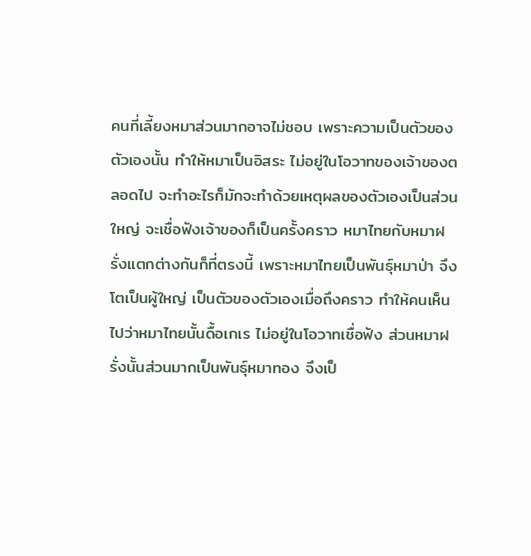คนที่เลี้ยงหมาส่วนมากอาจไม่ชอบ เพราะความเป็นตัวของตัวเองนั้น ทำให้หมาเป็นอิสระ ไม่อยู่ในโอวาทของเจ้าของตลอดไป จะทำอะไรก็มักจะทำด้วยเหตุผลของตัวเองเป็นส่วนใหญ่ จะเชื่อฟังเจ้าของก็เป็นครั้งคราว หมาไทยกับหมาฝรั่งแตกต่างกันก็ที่ตรงนี้ เพราะหมาไทยเป็นพันธุ์หมาป่า จึงโตเป็นผู้ใหญ่ เป็นตัวของตัวเองเมื่อถึงคราว ทำให้คนเห็นไปว่าหมาไทยนั้นดื้อเกเร ไม่อยู่ในโอวาทเชื่อฟัง ส่วนหมาฝรั่งนั้นส่วนมากเป็นพันธุ์หมาทอง จึงเป็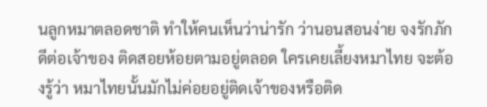นลูกหมาตลอดชาติ ทำให้คนเห็นว่าน่ารัก ว่านอนสอนง่าย จงรักภักดีต่อเจ้าของ ติดสอยห้อยตามอยู่ตลอด ใครเคยเลี้ยงหมาไทย จะต้องรู้ว่า หมาไทยนั้นมักไม่ค่อยอยู่ติดเจ้าของหรือติด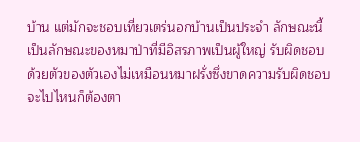บ้าน แต่มักจะชอบเที่ยวเตร่นอกบ้านเป็นประจำ ลักษณะนี้เป็นลักษณะของหมาป่าที่มีอิสรภาพเป็นผู้ใหญ่ รับผิดชอบด้วยตัวของตัวเองไม่เหมือนหมาฝรั่งซึ่งขาดความรับผิดชอบ จะไปไหนก็ต้องตา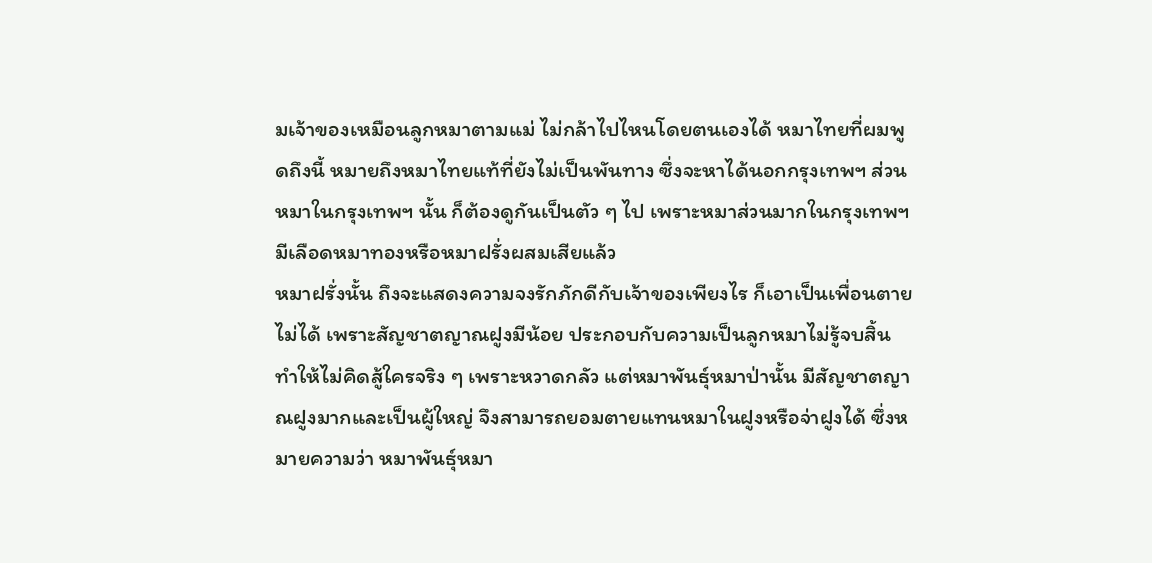มเจ้าของเหมือนลูกหมาตามแม่ ไม่กล้าไปไหนโดยตนเองได้ หมาไทยที่ผมพูดถึงนี้ หมายถึงหมาไทยแท้ที่ยังไม่เป็นพันทาง ซึ่งจะหาได้นอกกรุงเทพฯ ส่วนหมาในกรุงเทพฯ นั้น ก็ต้องดูกันเป็นตัว ๆ ไป เพราะหมาส่วนมากในกรุงเทพฯ มีเลือดหมาทองหรือหมาฝรั่งผสมเสียแล้ว
หมาฝรั่งนั้น ถึงจะแสดงความจงรักภักดีกับเจ้าของเพียงไร ก็เอาเป็นเพื่อนตายไม่ได้ เพราะสัญชาตญาณฝูงมีน้อย ประกอบกับความเป็นลูกหมาไม่รู้จบสิ้น ทำให้ไม่คิดสู้ใครจริง ๆ เพราะหวาดกลัว แต่หมาพันธุ์หมาป่านั้น มีสัญชาตญาณฝูงมากและเป็นผู้ใหญ่ จึงสามารถยอมตายแทนหมาในฝูงหรือจ่าฝูงได้ ซึ่งหมายความว่า หมาพันธุ์หมา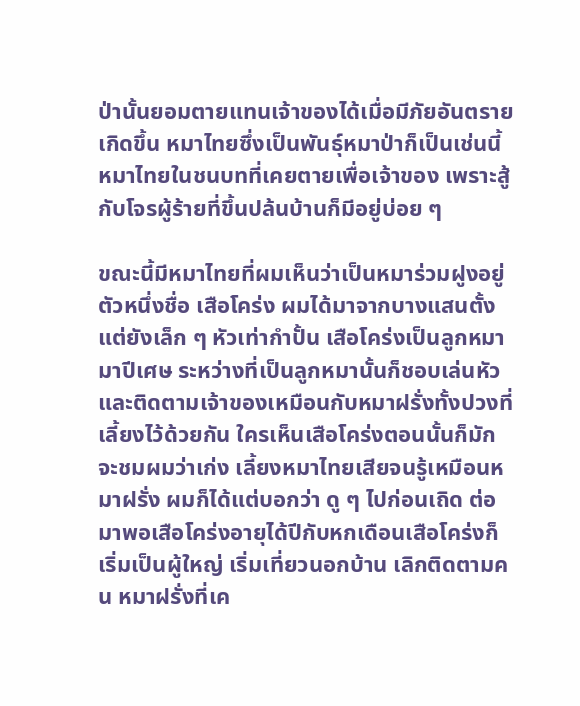ป่านั้นยอมตายแทนเจ้าของได้เมื่อมีภัยอันตรายเกิดขึ้น หมาไทยซึ่งเป็นพันธุ์หมาป่าก็เป็นเช่นนี้ หมาไทยในชนบทที่เคยตายเพื่อเจ้าของ เพราะสู้กับโจรผู้ร้ายที่ขึ้นปล้นบ้านก็มีอยู่บ่อย ๆ

ขณะนี้มีหมาไทยที่ผมเห็นว่าเป็นหมาร่วมฝูงอยู่ตัวหนึ่งชื่อ เสือโคร่ง ผมได้มาจากบางแสนตั้งแต่ยังเล็ก ๆ หัวเท่ากำปั้น เสือโคร่งเป็นลูกหมามาปีเศษ ระหว่างที่เป็นลูกหมานั้นก็ชอบเล่นหัวและติดตามเจ้าของเหมือนกับหมาฝรั่งทั้งปวงที่เลี้ยงไว้ด้วยกัน ใครเห็นเสือโคร่งตอนนั้นก็มักจะชมผมว่าเก่ง เลี้ยงหมาไทยเสียจนรู้เหมือนหมาฝรั่ง ผมก็ได้แต่บอกว่า ดู ๆ ไปก่อนเถิด ต่อมาพอเสือโคร่งอายุได้ปีกับหกเดือนเสือโคร่งก็เริ่มเป็นผู้ใหญ่ เริ่มเที่ยวนอกบ้าน เลิกติดตามคน หมาฝรั่งที่เค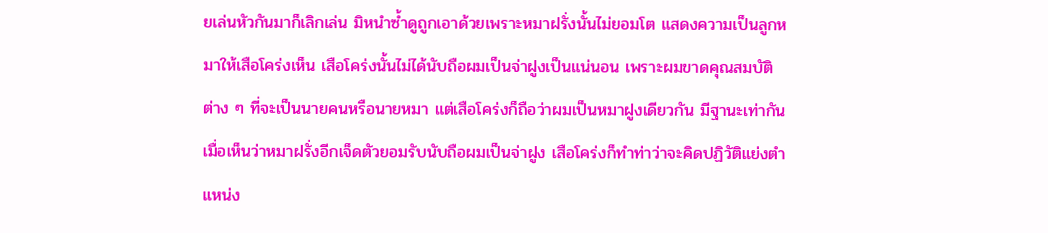ยเล่นหัวกันมาก็เลิกเล่น มิหนำซ้ำดูถูกเอาด้วยเพราะหมาฝรั่งนั้นไม่ยอมโต แสดงความเป็นลูกหมาให้เสือโคร่งเห็น เสือโคร่งนั้นไม่ได้นับถือผมเป็นจ่าฝูงเป็นแน่นอน เพราะผมขาดคุณสมบัติต่าง ๆ ที่จะเป็นนายคนหรือนายหมา แต่เสือโคร่งก็ถือว่าผมเป็นหมาฝูงเดียวกัน มีฐานะเท่ากัน เมื่อเห็นว่าหมาฝรั่งอีกเจ็ดตัวยอมรับนับถือผมเป็นจ่าฝูง เสือโคร่งก็ทำท่าว่าจะคิดปฏิวัติแย่งตำแหน่ง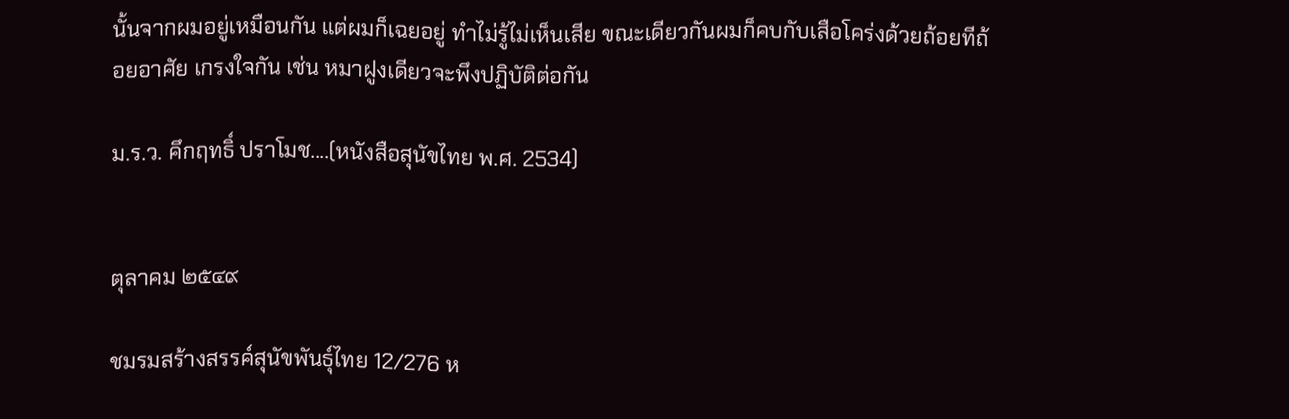นั้นจากผมอยู่เหมือนกัน แต่ผมก็เฉยอยู่ ทำไม่รู้ไม่เห็นเสีย ขณะเดียวกันผมก็คบกับเสือโคร่งด้วยถ้อยทีถ้อยอาศัย เกรงใจกัน เช่น หมาฝูงเดียวจะพึงปฏิบัติต่อกัน

ม.ร.ว. คึกฤทธิ์ ปราโมช....(หนังสือสุนัขไทย พ.ศ. 2534)


ตุลาคม ๒๕๔๙

ชมรมสร้างสรรค์สุนัขพันธุ์ไทย 12/276 ห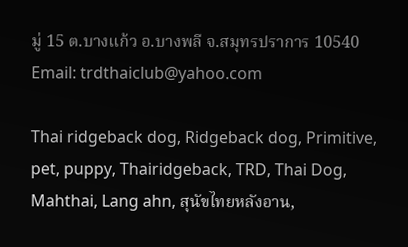มู่ 15 ต.บางแก้ว อ.บางพลี จ.สมุทรปราการ 10540 Email: trdthaiclub@yahoo.com

Thai ridgeback dog, Ridgeback dog, Primitive, pet, puppy, Thairidgeback, TRD, Thai Dog, Mahthai, Lang ahn, สุนัขไทยหลังอาน,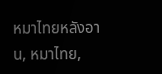หมาไทยหลังอาน, หมาไทย,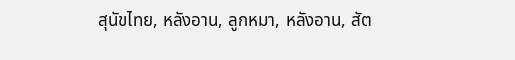สุนัขไทย, หลังอาน, ลูกหมา, หลังอาน, สัต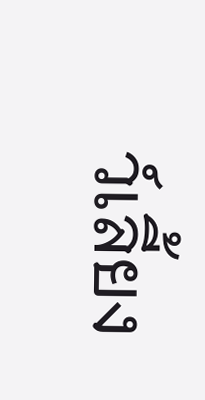ว์เลี้ยง